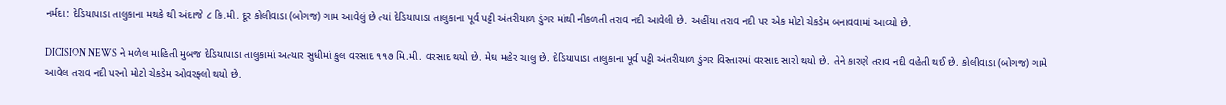નર્મદા: દેડિયાપાડા તાલુકાના મથકે થી અંદાજે ૮ કિ.મી. દૂર કોલીવાડા (બોગજ) ગામ આવેલું છે ત્યાં દેડિયાપાડા તાલુકાના પૂર્વ પટ્ટી અંતરીયાળ ડુંગર માંથી નીકળતી તરાવ નદી આવેલી છે. અહીંયા તરાવ નદી પર એક મોટો ચેકડેમ બનાવવામાં આવ્યો છે.

DICISION NEWS ને મળેલ માહિતી મુબજ દેડિયાપાડા તાલુકામાં અત્યાર સુધીમાં કુલ વરસાદ ૧૧૭ મિ.મી. વરસાદ થયો છે. મેઘ મહેર ચાલુ છે. દેડિયાપાડા તાલુકાના પૂર્વ પટ્ટી અંતરીયાળ ડુંગર વિસ્તારમાં વરસાદ સારો થયો છે. તેને કારણે તરાવ નદી વહેતી થઈ છે. કોલીવાડા (બોગજ) ગામે આવેલ તરાવ નદી પરનો મોટો ચેકડેમ ઓવરફ્લો થયો છે.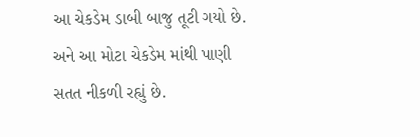આ ચેકડેમ ડાબી બાજુ તૂટી ગયો છે. અને આ મોટા ચેકડેમ માંથી પાણી સતત નીકળી રહ્યું છે.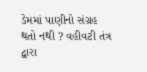ડેમમાં પાણીનો સંગ્રહ થતો નથી ? વહીવટી તંત્ર દ્વારા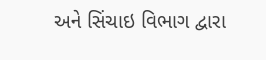અને સિંચાઇ વિભાગ દ્વારા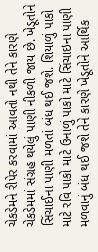ચેકડેમને રીપેર કરવામાં આવતો નથી તેને કારણે ચેકડેમમાં સંગ્રહ થયેલું પાણી નીકળી જાય છે. ખેડૂતોને સિંચાઈના પાણી મળતાં બંધ થઈ જશે. શિયાળું પાકો માટે રવિ પાકો માટે ઉનાળું પાકો માટે સિંચાઇના પાણી મળવાનું બંધ થઈ જશે તેને કારણે ખેડૂતોને આર્થિક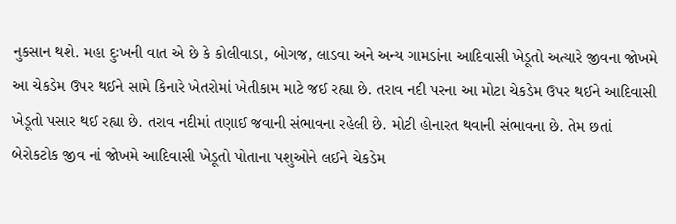નુકસાન થશે. મહા દુઃખની વાત એ છે કે કોલીવાડા, બોગજ, લાડવા અને અન્ય ગામડાંના આદિવાસી ખેડૂતો અત્યારે જીવના જોખમે આ ચેકડેમ ઉપર થઈને સામે કિનારે ખેતરોમાં ખેતીકામ માટે જઈ રહ્યા છે. તરાવ નદી પરના આ મોટા ચેકડેમ ઉપર થઈને આદિવાસી ખેડૂતો પસાર થઈ રહ્યા છે. તરાવ નદીમાં તણાઈ જવાની સંભાવના રહેલી છે. મોટી હોનારત થવાની સંભાવના છે. તેમ છતાં બેરોકટોક જીવ નાં જોખમે આદિવાસી ખેડૂતો પોતાના પશુઓને લઈને ચેકડેમ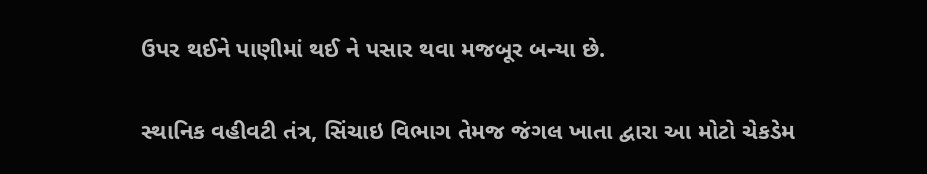ઉપર થઈને પાણીમાં થઈ ને પસાર થવા મજબૂર બન્યા છે.

સ્થાનિક વહીવટી તંત્ર, સિંચાઇ વિભાગ તેમજ જંગલ ખાતા દ્વારા આ મોટો ચેકડેમ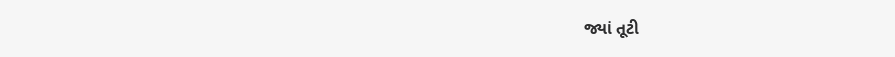જ્યાં તૂટી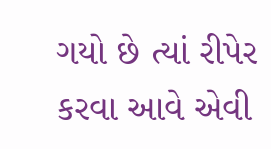ગયો છે ત્યાં રીપેર કરવા આવે એવી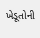ખેડૂતોની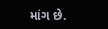માંગ છે.